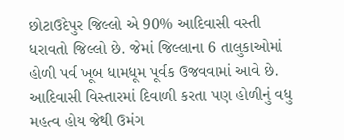છોટાઉદેપુર જિલ્લો એ 90% આદિવાસી વસ્તી ધરાવતો જિલ્લો છે. જેમાં જિલ્લાના 6 તાલુકાઓમાં હોળી પર્વ ખૂબ ધામધૂમ પૂર્વક ઉજવવામાં આવે છે. આદિવાસી વિસ્તારમાં દિવાળી કરતા પણ હોળીનું વધુ મહત્વ હોય જેથી ઉમંગ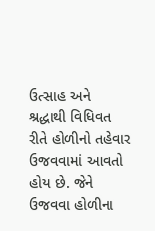ઉત્સાહ અને શ્રદ્ધાથી વિધિવત રીતે હોળીનો તહેવાર ઉજવવામાં આવતો હોય છે. જેને ઉજવવા હોળીના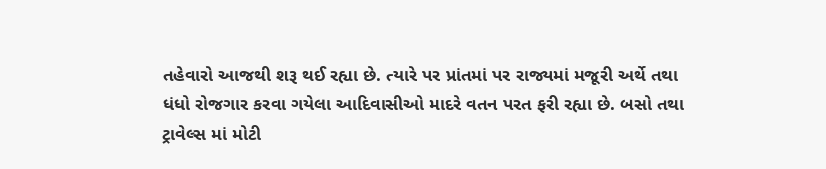તહેવારો આજથી શરૂ થઈ રહ્યા છે. ત્યારે પર પ્રાંતમાં પર રાજ્યમાં મજૂરી અર્થે તથા ધંધો રોજગાર કરવા ગયેલા આદિવાસીઓ માદરે વતન પરત ફરી રહ્યા છે. બસો તથા ટ્રાવેલ્સ માં મોટી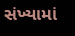સંખ્યામાં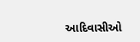આદિવાસીઓ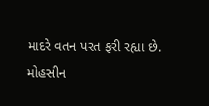માદરે વતન પરત ફરી રહ્યા છે.
મોહસીન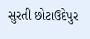સુરતી છોટાઉદેપુર